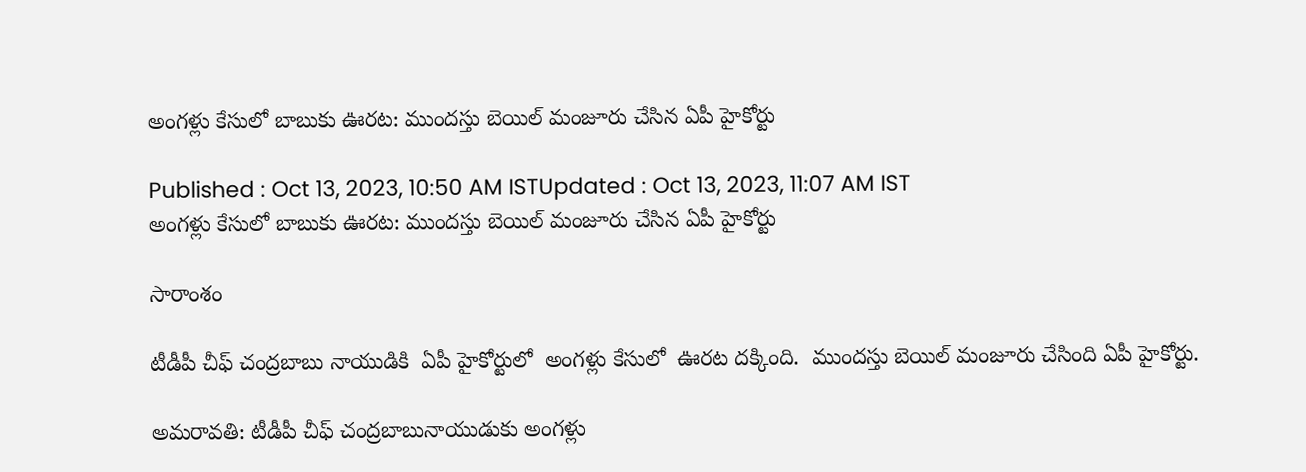అంగళ్లు కేసులో బాబుకు ఊరట: ముందస్తు బెయిల్ మంజూరు చేసిన ఏపీ హైకోర్టు

Published : Oct 13, 2023, 10:50 AM ISTUpdated : Oct 13, 2023, 11:07 AM IST
అంగళ్లు కేసులో బాబుకు ఊరట: ముందస్తు బెయిల్ మంజూరు చేసిన ఏపీ హైకోర్టు

సారాంశం

టీడీపీ చీఫ్ చంద్రబాబు నాయుడికి  ఏపీ హైకోర్టులో  అంగళ్లు కేసులో  ఊరట దక్కింది.  ముందస్తు బెయిల్ మంజూరు చేసింది ఏపీ హైకోర్టు.

అమరావతి: టీడీపీ చీఫ్ చంద్రబాబునాయుడుకు అంగళ్లు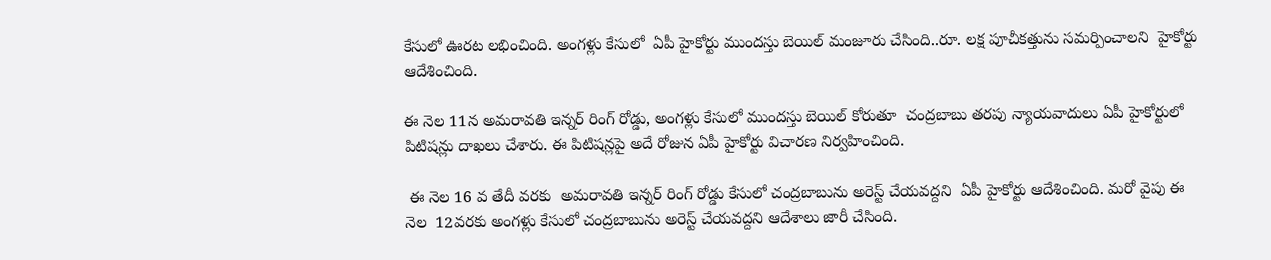కేసులో ఊరట లభించింది. అంగళ్లు కేసులో  ఏపీ హైకోర్టు ముందస్తు బెయిల్ మంజూరు చేసింది..రూ. లక్ష పూచీకత్తును సమర్పించాలని  హైకోర్టు  ఆదేశించింది.

ఈ నెల 11న అమరావతి ఇన్నర్ రింగ్ రోడ్డు, అంగళ్లు కేసులో ముందస్తు బెయిల్ కోరుతూ  చంద్రబాబు తరపు న్యాయవాదులు ఏపీ హైకోర్టులో పిటిషన్లు దాఖలు చేశారు. ఈ పిటిషన్లపై అదే రోజున ఏపీ హైకోర్టు విచారణ నిర్వహించింది.

 ఈ నెల 16 వ తేదీ వరకు  అమరావతి ఇన్నర్ రింగ్ రోడ్డు కేసులో చంద్రబాబును అరెస్ట్ చేయవద్దని  ఏపీ హైకోర్టు ఆదేశించింది. మరో వైపు ఈ నెల  12వరకు అంగళ్లు కేసులో చంద్రబాబును అరెస్ట్ చేయవద్దని ఆదేశాలు జారీ చేసింది.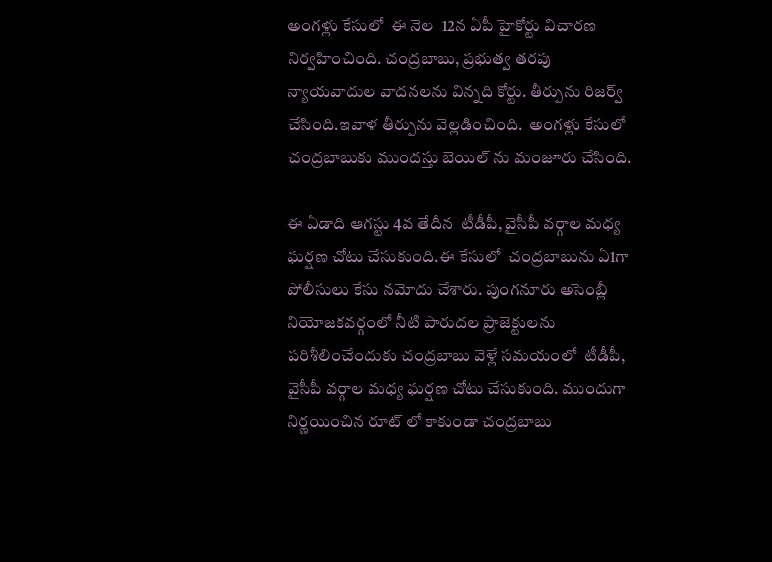అంగళ్లు కేసులో  ఈ నెల  12న ఏపీ హైకోర్టు విచారణ నిర్వహించింది. చంద్రబాబు, ప్రభుత్వ తరపు న్యాయవాదుల వాదనలను విన్నది కోర్టు. తీర్పును రిజర్వ్ చేసింది.ఇవాళ తీర్పును వెల్లడించింది.  అంగళ్లు కేసులో చంద్రబాబుకు ముందస్తు బెయిల్ ను మంజూరు చేసింది.

ఈ ఏడాది ఆగస్టు 4వ తేదీన  టీడీపీ, వైసీపీ వర్గాల మధ్య ఘర్షణ చోటు చేసుకుంది.ఈ కేసులో  చంద్రబాబును ఏ1గా  పోలీసులు కేసు నమోదు చేశారు. పుంగనూరు అసెంబ్లీ నియోజకవర్గంలో నీటి పారుదల ప్రాజెక్టులను పరిశీలించేందుకు చంద్రబాబు వెళ్లే సమయంలో  టీడీపీ, వైసీపీ వర్గాల మధ్య ఘర్షణ చోటు చేసుకుంది. ముందుగా నిర్ణయించిన రూట్ లో కాకుండా చంద్రబాబు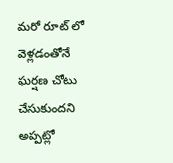మరో రూట్ లో వెళ్లడంతోనే ఘర్షణ చోటు చేసుకుందని అప్పట్లో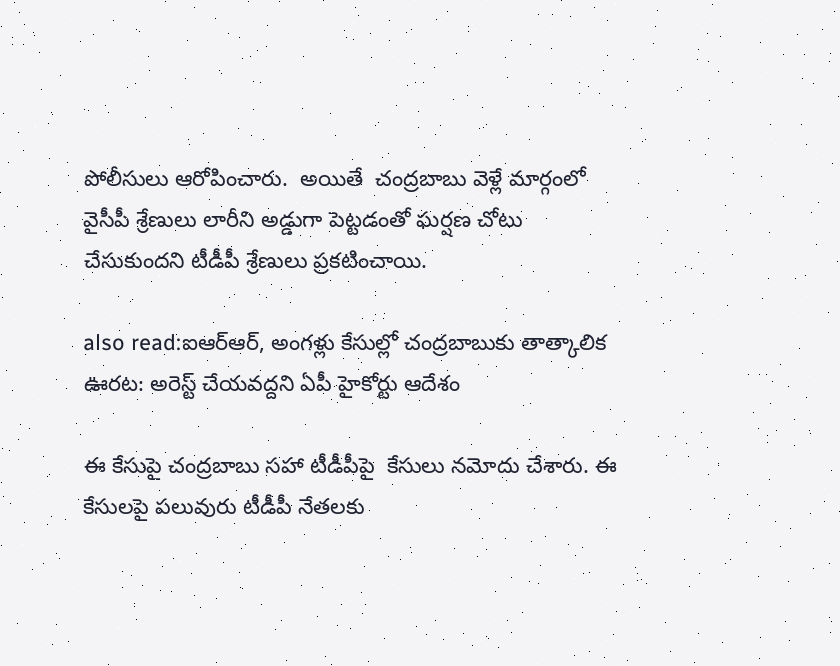పోలీసులు ఆరోపించారు.  అయితే  చంద్రబాబు వెళ్లే మార్గంలో  వైసీపీ శ్రేణులు లారీని అడ్డుగా పెట్టడంతో ఘర్షణ చోటు చేసుకుందని టీడీపీ శ్రేణులు ప్రకటించాయి.

also read:ఐఆర్ఆర్, అంగళ్లు కేసుల్లో చంద్రబాబుకు తాత్కాలిక ఊరట: అరెస్ట్ చేయవద్దని ఏపీ హైకోర్టు ఆదేశం

ఈ కేసుపై చంద్రబాబు సహా టీడీపీపై  కేసులు నమోదు చేశారు. ఈ కేసులపై పలువురు టీడీపీ నేతలకు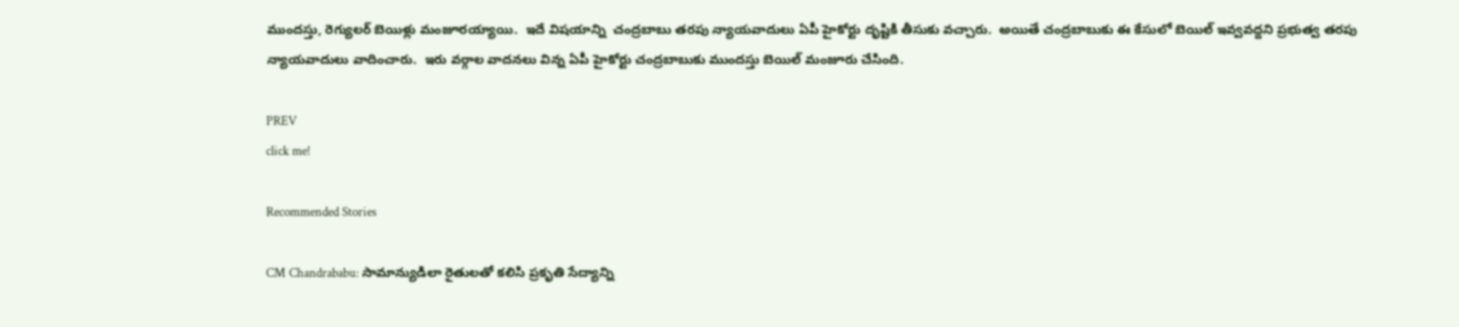ముందస్తు, రెగ్యులర్ బెయిళ్లు మంజూరయ్యాయి.  ఇదే విషయాన్ని  చంద్రబాబు తరపు న్యాయవాదులు ఏపీ హైకోర్టు దృష్టికి తీసుకు వచ్చారు.  అయితే చంద్రబాబుకు ఈ కేసులో బెయిల్ ఇవ్వవద్దని ప్రభుత్వ తరపు న్యాయవాదులు వాదించారు.  ఇరు వర్గాల వాదనలు విన్న ఏపీ హైకోర్టు చంద్రబాబుకు ముందస్తు బెయిల్ మంజూరు చేసింది.

PREV
click me!

Recommended Stories

CM Chandrababu: సామాన్యుడిలా రైతులతో కలిసి ప్రకృతి సేద్యాన్ని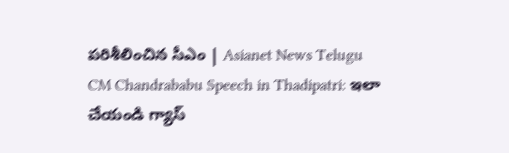పరిశీలించిన సీఎం | Asianet News Telugu
CM Chandrababu Speech in Thadipatri: ఇలా చేయండి గ్యాస్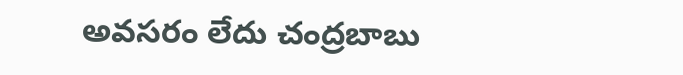అవసరం లేదు చంద్రబాబు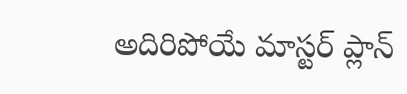అదిరిపోయే మాస్టర్ ప్లాన్